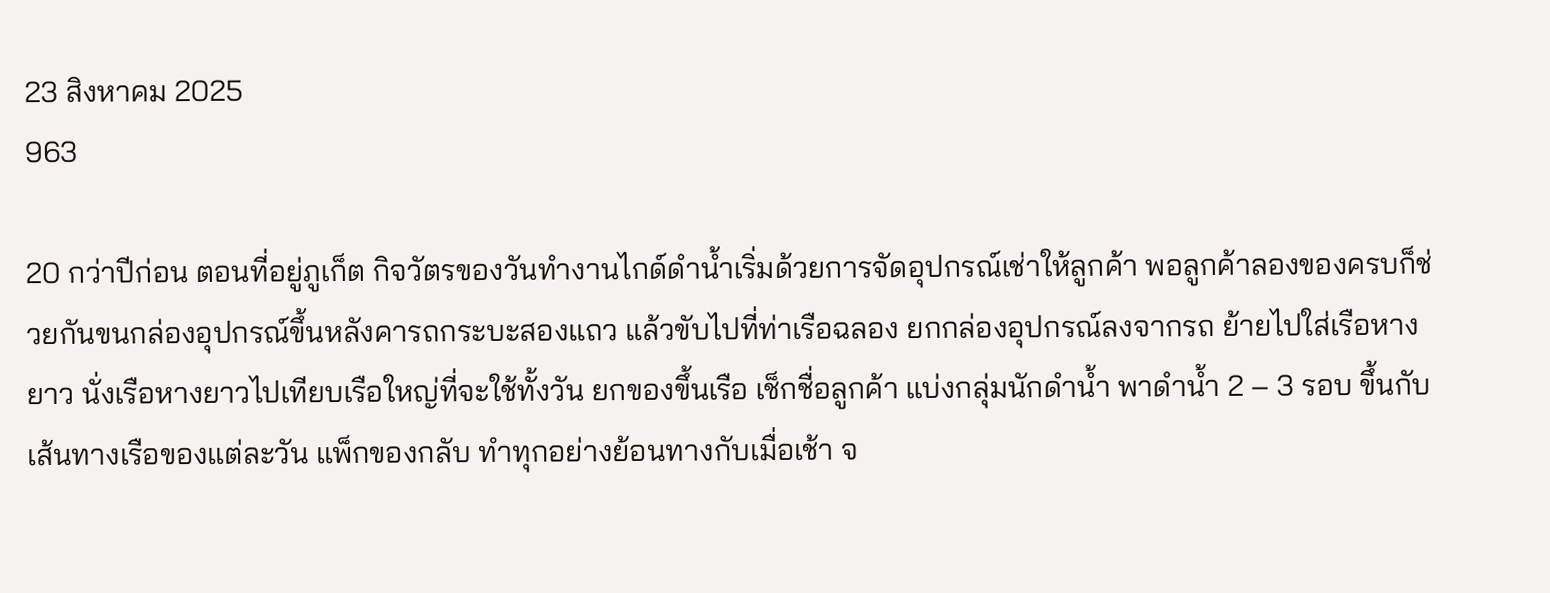23 สิงหาคม 2025
963

20 กว่าปีก่อน ตอนที่อยู่ภูเก็ต กิจวัตรของวันทำงานไกด์ดำน้ำเริ่มด้วยการจัดอุปกรณ์เช่าให้ลูกค้า พอลูกค้าลองของครบก็ช่วยกันขนกล่องอุปกรณ์ขึ้นหลังคารถกระบะสองแถว แล้วขับไปที่ท่าเรือฉลอง ยกกล่องอุปกรณ์ลงจากรถ ย้ายไปใส่เรือหางยาว นั่งเรือหางยาวไปเทียบเรือใหญ่ที่จะใช้ทั้งวัน ยกของขึ้นเรือ เช็กชื่อลูกค้า แบ่งกลุ่มนักดำน้ำ พาดำน้ำ 2 – 3 รอบ ขึ้นกับเส้นทางเรือของแต่ละวัน แพ็กของกลับ ทำทุกอย่างย้อนทางกับเมื่อเช้า จ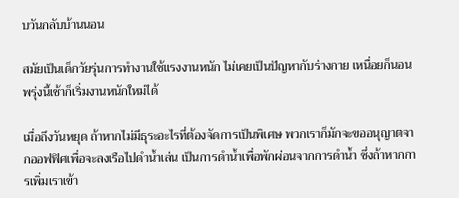บวันกลับบ้านนอน

สมัยเป็นเด็กวัยรุ่นการทำงานใช้แรงงานหนัก ไม่เคยเป็นปัญหากับร่างกาย เหนื่อยก็นอน พรุ่งนี้เช้าก็เริ่มงานหนักใหม่ได้

เมื่อถึงวันหยุด ถ้าหากไม่มีธุระอะไรที่ต้องจัดการเป็นพิเศษ พวกเราก็มักจะขออนุญาตจากออฟฟิศเพื่อจะลงเรือไปดำน้ำเล่น เป็นการดำน้ำเพื่อพักผ่อนจากการดำน้ำ ซึ่งถ้าหากการเพิ่มเราเข้า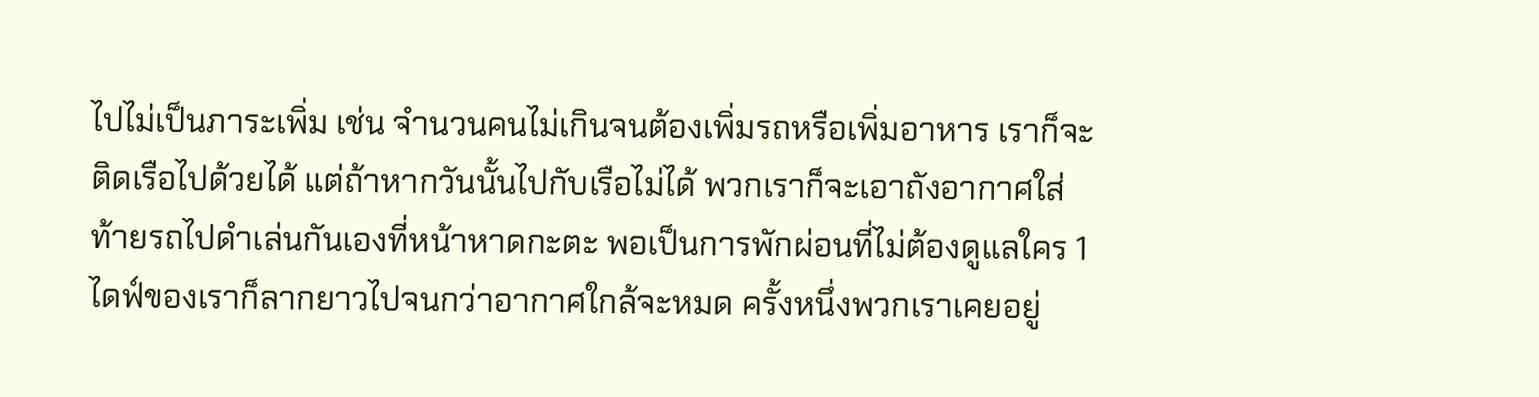ไปไม่เป็นภาระเพิ่ม เช่น จำนวนคนไม่เกินจนต้องเพิ่มรถหรือเพิ่มอาหาร เราก็จะติดเรือไปด้วยได้ แต่ถ้าหากวันนั้นไปกับเรือไม่ได้ พวกเราก็จะเอาถังอากาศใส่ท้ายรถไปดำเล่นกันเองที่หน้าหาดกะตะ พอเป็นการพักผ่อนที่ไม่ต้องดูแลใคร 1 ไดฟ์ของเราก็ลากยาวไปจนกว่าอากาศใกล้จะหมด ครั้งหนึ่งพวกเราเคยอยู่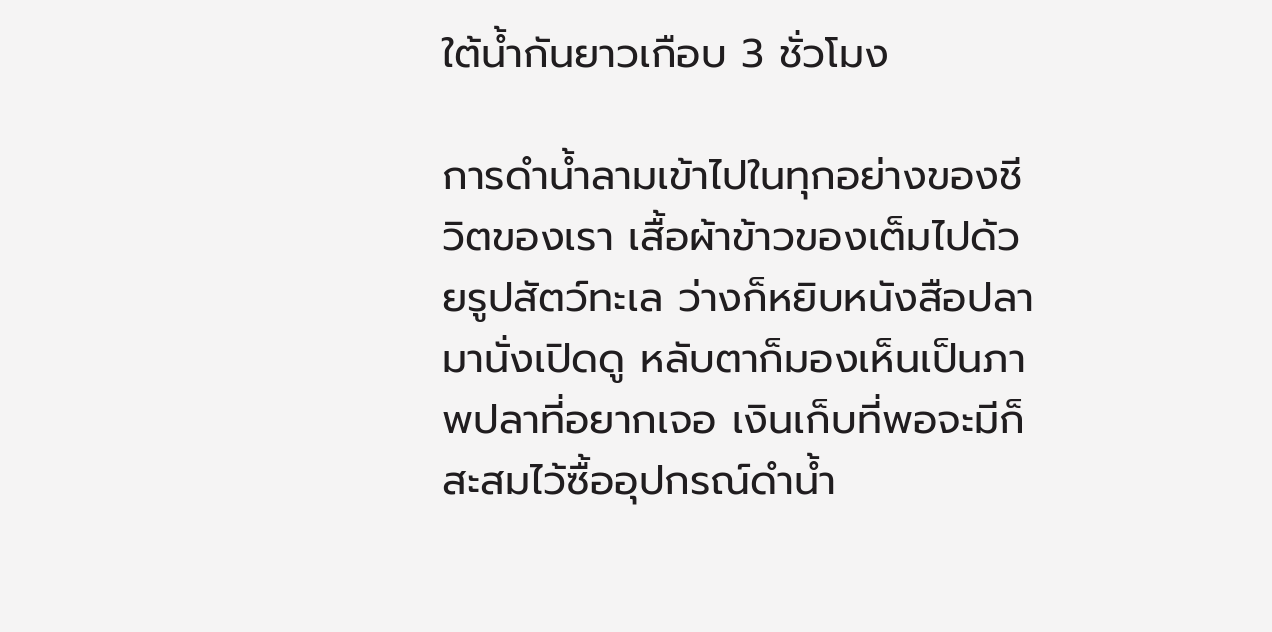ใต้น้ำกันยาวเกือบ 3 ชั่วโมง

การดำน้ำลามเข้าไปในทุกอย่างของชีวิตของเรา เสื้อผ้าข้าวของเต็มไปด้วยรูปสัตว์ทะเล ว่างก็หยิบหนังสือปลามานั่งเปิดดู หลับตาก็มองเห็นเป็นภาพปลาที่อยากเจอ เงินเก็บที่พอจะมีก็สะสมไว้ซื้ออุปกรณ์ดำน้ำ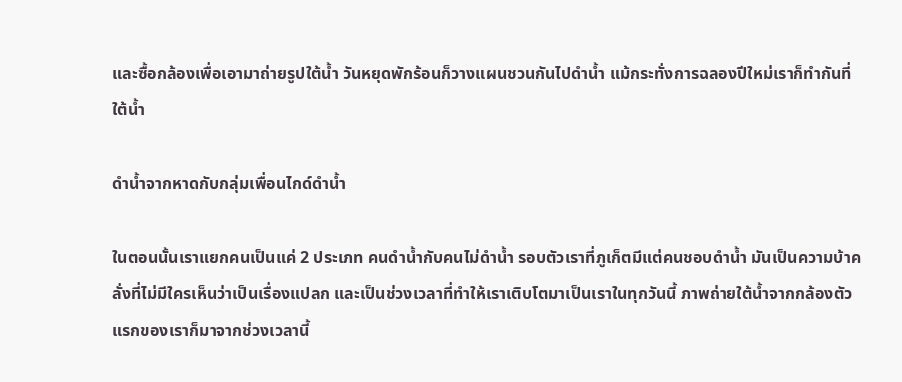และซื้อกล้องเพื่อเอามาถ่ายรูปใต้น้ำ วันหยุดพักร้อนก็วางแผนชวนกันไปดำน้ำ แม้กระทั่งการฉลองปีใหม่เราก็ทำกันที่ใต้น้ำ

ดำน้ำจากหาดกับกลุ่มเพื่อนไกด์ดำน้ำ

ในตอนนั้นเราแยกคนเป็นแค่ 2 ประเภท คนดำน้ำกับคนไม่ดำน้ำ รอบตัวเราที่ภูเก็ตมีแต่คนชอบดำน้ำ มันเป็นความบ้าคลั่งที่ไม่มีใครเห็นว่าเป็นเรื่องแปลก และเป็นช่วงเวลาที่ทำให้เราเติบโตมาเป็นเราในทุกวันนี้ ภาพถ่ายใต้น้ำจากกล้องตัวแรกของเราก็มาจากช่วงเวลานี้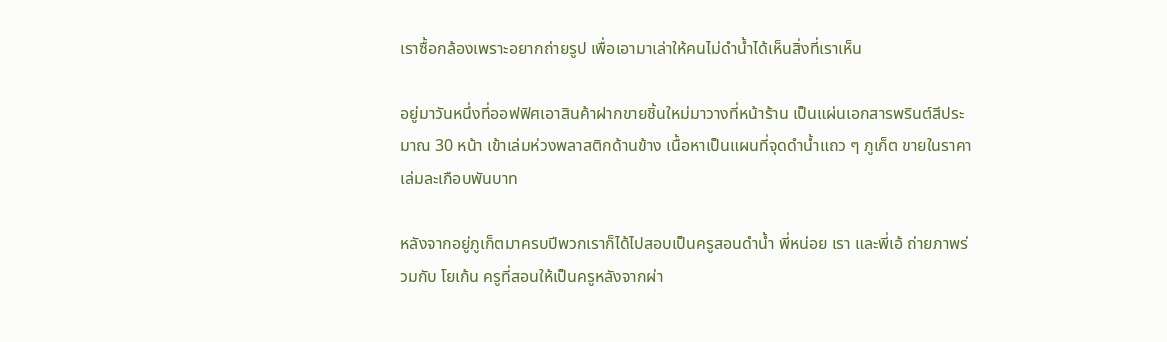เราซื้อกล้องเพราะอยากถ่ายรูป เพื่อเอามาเล่าให้คนไม่ดำน้ำได้เห็นสิ่งที่เราเห็น

อยู่มาวันหนึ่งที่ออฟฟิศเอาสินค้าฝากขายชิ้นใหม่มาวางที่หน้าร้าน เป็นแผ่นเอกสารพรินต์สีประมาณ 30 หน้า เข้าเล่มห่วงพลาสติกด้านข้าง เนื้อหาเป็นแผนที่จุดดำน้ำแถว ๆ ภูเก็ต ขายในราคาเล่มละเกือบพันบาท

หลังจากอยู่ภูเก็ตมาครบปีพวกเราก็ได้ไปสอบเป็นครูสอนดำน้ำ พี่หน่อย เรา และพี่เอ้ ถ่ายภาพร่วมกับ โยเก้น ครูที่สอนให้เป็นครูหลังจากผ่า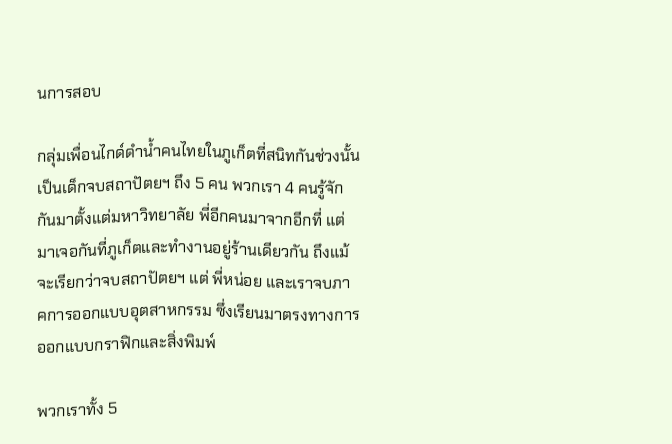นการสอบ

กลุ่มเพื่อนไกด์ดำน้ำคนไทยในภูเก็ตที่สนิทกันช่วงนั้นเป็นเด็กจบสถาปัตยฯ ถึง 5 คน พวกเรา 4 คนรู้จักกันมาตั้งแต่มหาวิทยาลัย พี่อีกคนมาจากอีกที่ แต่มาเจอกันที่ภูเก็ตและทำงานอยู่ร้านเดียวกัน ถึงแม้จะเรียกว่าจบสถาปัตยฯ แต่ พี่หน่อย และเราจบภาคการออกแบบอุตสาหกรรม ซึ่งเรียนมาตรงทางการออกแบบกราฟิกและสิ่งพิมพ์

พวกเราทั้ง 5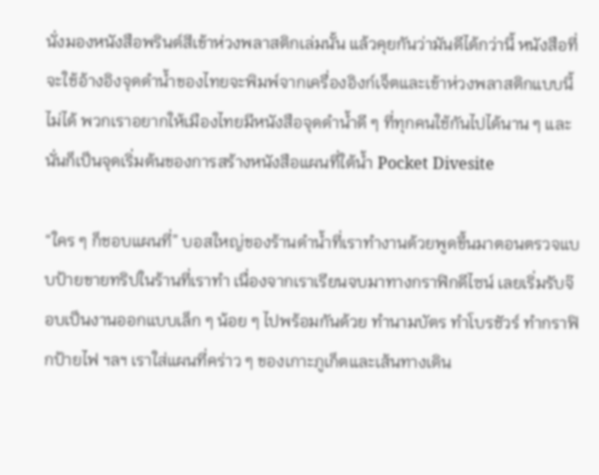นั่งมองหนังสือพรินต์สีเข้าห่วงพลาสติกเล่มนั้น แล้วคุยกันว่ามันดีได้กว่านี้ หนังสือที่จะใช้อ้างอิงจุดดำน้ำของไทยจะพิมพ์จากเครื่องอิงก์เจ็ตและเข้าห่วงพลาสติกแบบนี้ไม่ได้ พวกเราอยากให้เมืองไทยมีหนังสือจุดดำน้ำดี ๆ ที่ทุกคนใช้กันไปได้นาน ๆ และนั่นก็เป็นจุดเริ่มต้นของการสร้างหนังสือแผนที่ใต้น้ำ Pocket Divesite

“ใคร ๆ ก็ชอบแผนที่” บอสใหญ่ของร้านดำน้ำที่เราทำงานด้วยพูดขึ้นมาตอนตรวจแบบป้ายขายทริปในร้านที่เราทำ เนื่องจากเราเรียนจบมาทางกราฟิกดีไซน์ เลยเริ่มรับจ๊อบเป็นงานออกแบบเล็ก ๆ น้อย ๆ ไปพร้อมกันด้วย ทำนามบัตร ทำโบรชัวร์ ทำกราฟิกป้ายไฟ ฯลฯ เราใส่แผนที่คร่าว ๆ ของเกาะภูเก็ตและเส้นทางเดิน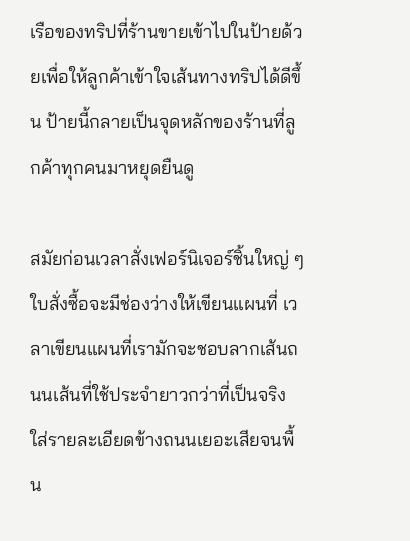เรือของทริปที่ร้านขายเข้าไปในป้ายด้วยเพื่อให้ลูกค้าเข้าใจเส้นทางทริปได้ดีขึ้น ป้ายนี้กลายเป็นจุดหลักของร้านที่ลูกค้าทุกคนมาหยุดยืนดู

สมัยก่อนเวลาสั่งเฟอร์นิเจอร์ชิ้นใหญ่ ๆ ใบสั่งซื้อจะมีช่องว่างให้เขียนแผนที่ เวลาเขียนแผนที่เรามักจะชอบลากเส้นถนนเส้นที่ใช้ประจำยาวกว่าที่เป็นจริง ใส่รายละเอียดข้างถนนเยอะเสียจนพื้น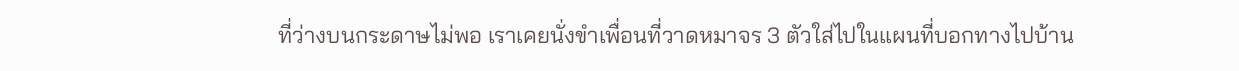ที่ว่างบนกระดาษไม่พอ เราเคยนั่งขำเพื่อนที่วาดหมาจร 3 ตัวใส่ไปในแผนที่บอกทางไปบ้าน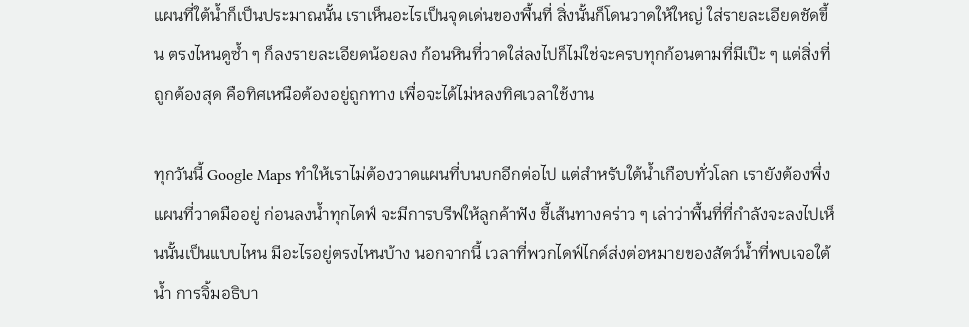แผนที่ใต้น้ำก็เป็นประมาณนั้น เราเห็นอะไรเป็นจุดเด่นของพื้นที่ สิ่งนั้นก็โดนวาดให้ใหญ่ ใส่รายละเอียดชัดขึ้น ตรงไหนดูซ้ำ ๆ ก็ลงรายละเอียดน้อยลง ก้อนหินที่วาดใส่ลงไปก็ไม่ใช่จะครบทุกก้อนตามที่มีเป๊ะ ๆ แต่สิ่งที่ถูกต้องสุด คือทิศเหนือต้องอยู่ถูกทาง เพื่อจะได้ไม่หลงทิศเวลาใช้งาน

ทุกวันนี้ Google Maps ทำให้เราไม่ต้องวาดแผนที่บนบกอีกต่อไป แต่สำหรับใต้น้ำเกือบทั่วโลก เรายังต้องพึ่งแผนที่วาดมืออยู่ ก่อนลงน้ำทุกไดฟ์ จะมีการบรีฟให้ลูกค้าฟัง ชี้เส้นทางคร่าว ๆ เล่าว่าพื้นที่ที่กำลังจะลงไปเห็นนั้นเป็นแบบไหน มีอะไรอยู่ตรงไหนบ้าง นอกจากนี้ เวลาที่พวกไดฟ์ไกด์ส่งต่อหมายของสัตว์น้ำที่พบเจอใต้น้ำ การจิ้มอธิบา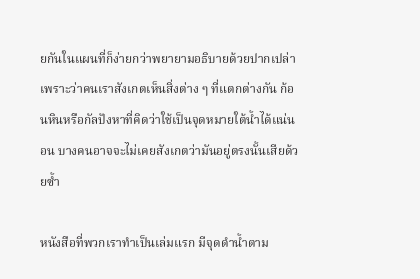ยกันในแผนที่ก็ง่ายกว่าพยายามอธิบายด้วยปากเปล่า เพราะว่าคนเราสังเกตเห็นสิ่งต่าง ๆ ที่แตกต่างกัน ก้อนหินหรือกัลปังหาที่คิดว่าใช้เป็นจุดหมายใต้น้ำได้แน่นอน บางคนอาจจะไม่เคยสังเกตว่ามันอยู่ตรงนั้นเสียด้วยซ้ำ

หนังสือที่พวกเราทำเป็นเล่มแรก มีจุดดำน้ำตาม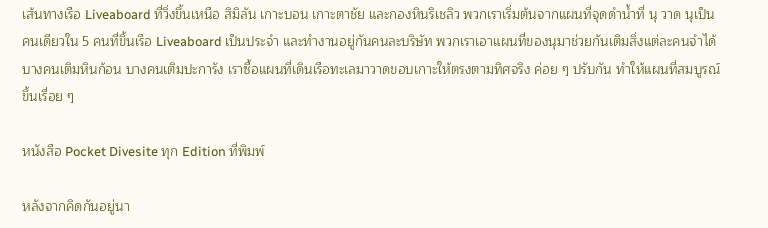เส้นทางเรือ Liveaboard ที่วิ่งขึ้นเหนือ สิมิลัน เกาะบอน เกาะตาชัย และกองหินริเชลิว พวกเราเริ่มต้นจากแผนที่จุดดำน้ำที่ นุ วาด นุเป็นคนเดียวใน 5 คนที่ขึ้นเรือ Liveaboard เป็นประจำ และทำงานอยู่กันคนละบริษัท พวกเราเอาแผนที่ของนุมาช่วยกันเติมสิ่งแต่ละคนจำได้ บางคนเติมหินก้อน บางคนเติมปะการัง เราซื้อแผนที่เดินเรือทะเลมาวาดขอบเกาะให้ตรงตามทิศจริง ค่อย ๆ ปรับกัน ทำให้แผนที่สมบูรณ์ขึ้นเรื่อย ๆ

หนังสือ Pocket Divesite ทุก Edition ที่พิมพ์

หลังจากคิดกันอยู่นา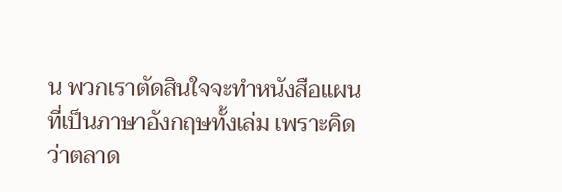น พวกเราตัดสินใจจะทำหนังสือแผนที่เป็นภาษาอังกฤษทั้งเล่ม เพราะคิดว่าตลาด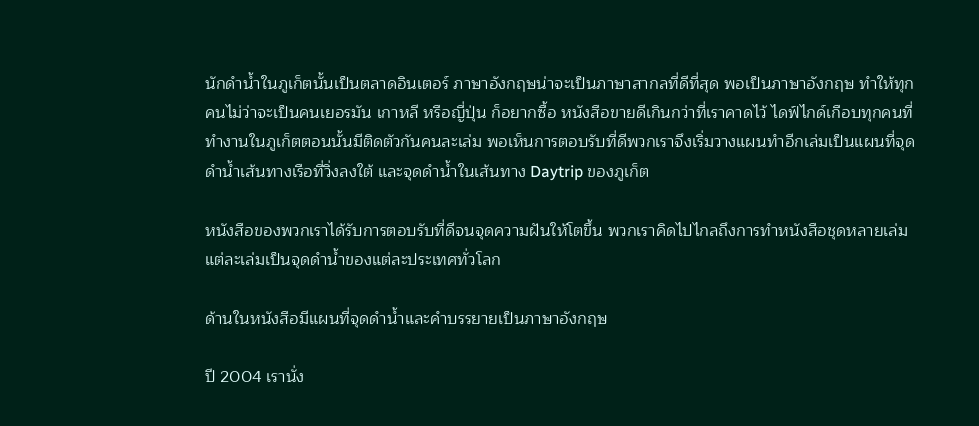นักดำน้ำในภูเก็ตนั้นเป็นตลาดอินเตอร์ ภาษาอังกฤษน่าจะเป็นภาษาสากลที่ดีที่สุด พอเป็นภาษาอังกฤษ ทำให้ทุกคนไม่ว่าจะเป็นคนเยอรมัน เกาหลี หรือญี่ปุ่น ก็อยากซื้อ หนังสือขายดีเกินกว่าที่เราคาดไว้ ไดฟ์ไกด์เกือบทุกคนที่ทำงานในภูเก็ตตอนนั้นมีติดตัวกันคนละเล่ม พอเห็นการตอบรับที่ดีพวกเราจึงเริ่มวางแผนทำอีกเล่มเป็นแผนที่จุดดำน้ำเส้นทางเรือที่วิ่งลงใต้ และจุดดำน้ำในเส้นทาง Daytrip ของภูเก็ต

หนังสือของพวกเราได้รับการตอบรับที่ดีจนจุดความฝันให้โตขึ้น พวกเราคิดไปไกลถึงการทำหนังสือชุดหลายเล่ม แต่ละเล่มเป็นจุดดำน้ำของแต่ละประเทศทั่วโลก

ด้านในหนังสือมีแผนที่จุดดำน้ำและคำบรรยายเป็นภาษาอังกฤษ

ปี 2004 เรานั่ง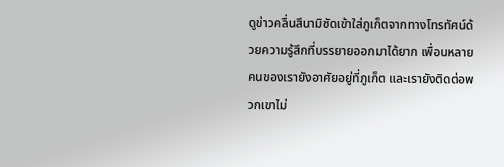ดูข่าวคลื่นสึนามิซัดเข้าใส่ภูเก็ตจากทางโทรทัศน์ด้วยความรู้สึกที่บรรยายออกมาได้ยาก เพื่อนหลายคนของเรายังอาศัยอยู่ที่ภูเก็ต และเรายังติดต่อพวกเขาไม่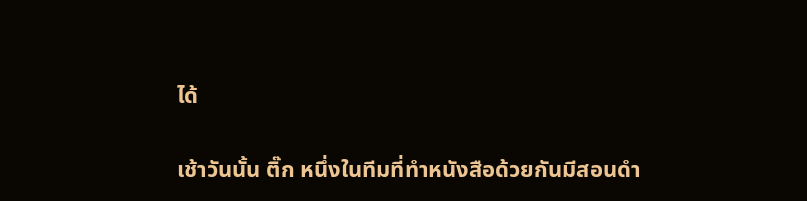ได้

เช้าวันนั้น ติ๊ก หนึ่งในทีมที่ทำหนังสือด้วยกันมีสอนดำ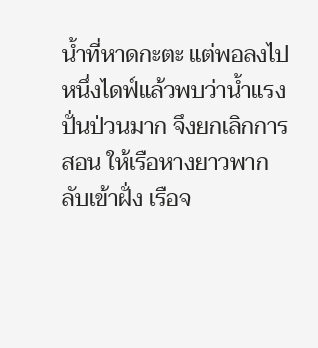น้ำที่หาดกะตะ แต่พอลงไปหนึ่งไดฟ์แล้วพบว่าน้ำแรงปั่นป่วนมาก จึงยกเลิกการสอน ให้เรือหางยาวพากลับเข้าฝั่ง เรือจ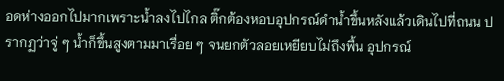อดห่างออกไปมากเพราะน้ำลงไปไกล ติ๊กต้องหอบอุปกรณ์ดำน้ำขึ้นหลังแล้วเดินไปที่ถนน ปรากฏว่าจู่ ๆ น้ำก็ขึ้นสูงตามมาเรื่อย ๆ จนยกตัวลอยเหยียบไม่ถึงพื้น อุปกรณ์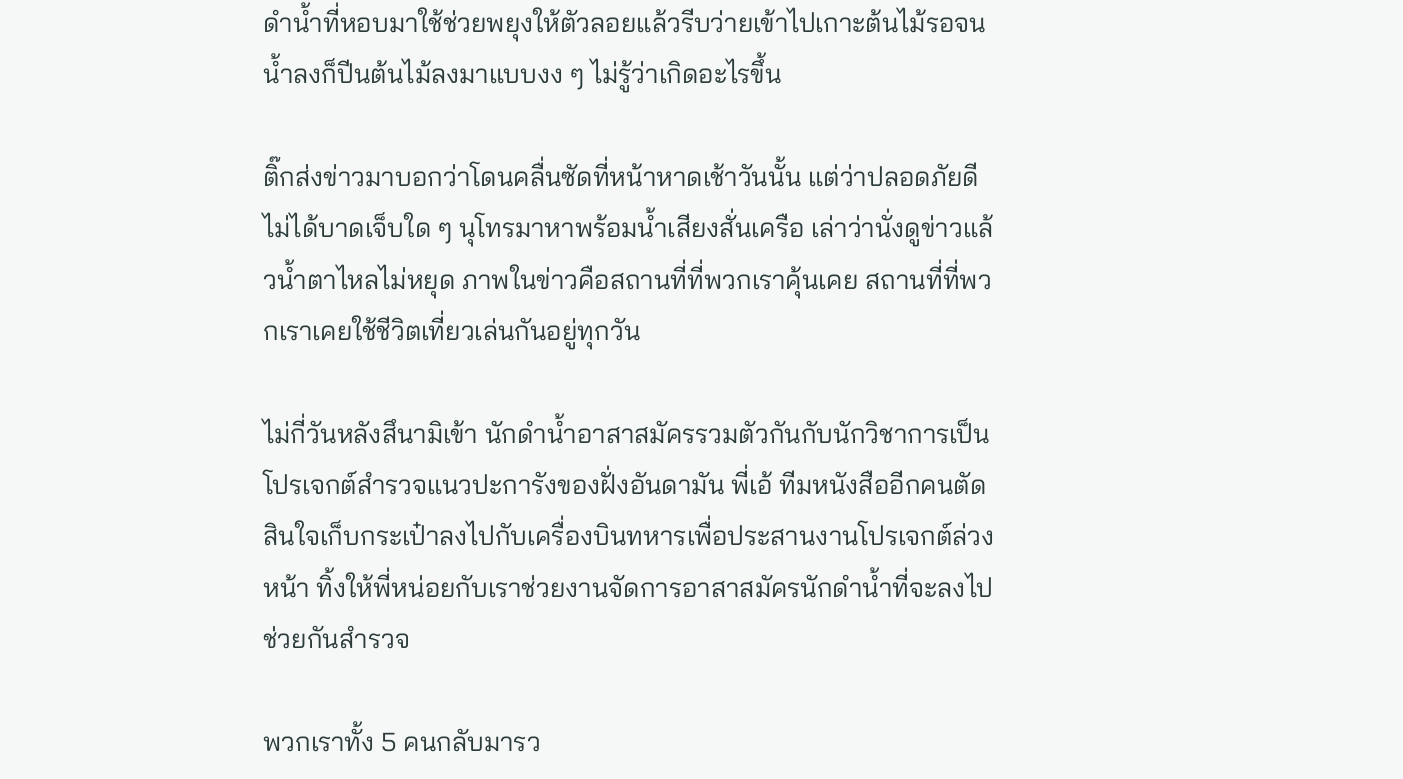ดำน้ำที่หอบมาใช้ช่วยพยุงให้ตัวลอยแล้วรีบว่ายเข้าไปเกาะต้นไม้รอจนน้ำลงก็ปีนต้นไม้ลงมาแบบงง ๆ ไม่รู้ว่าเกิดอะไรขึ้น

ติ๊กส่งข่าวมาบอกว่าโดนคลื่นซัดที่หน้าหาดเช้าวันนั้น แต่ว่าปลอดภัยดีไม่ได้บาดเจ็บใด ๆ นุโทรมาหาพร้อมน้ำเสียงสั่นเครือ เล่าว่านั่งดูข่าวแล้วน้ำตาไหลไม่หยุด ภาพในข่าวคือสถานที่ที่พวกเราคุ้นเคย สถานที่ที่พวกเราเคยใช้ชีวิตเที่ยวเล่นกันอยู่ทุกวัน

ไม่กี่วันหลังสึนามิเข้า นักดำน้ำอาสาสมัครรวมตัวกันกับนักวิชาการเป็นโปรเจกต์สำรวจแนวปะการังของฝั่งอันดามัน พี่เอ้ ทีมหนังสืออีกคนตัดสินใจเก็บกระเป๋าลงไปกับเครื่องบินทหารเพื่อประสานงานโปรเจกต์ล่วงหน้า ทิ้งให้พี่หน่อยกับเราช่วยงานจัดการอาสาสมัครนักดำน้ำที่จะลงไปช่วยกันสำรวจ

พวกเราทั้ง 5 คนกลับมารว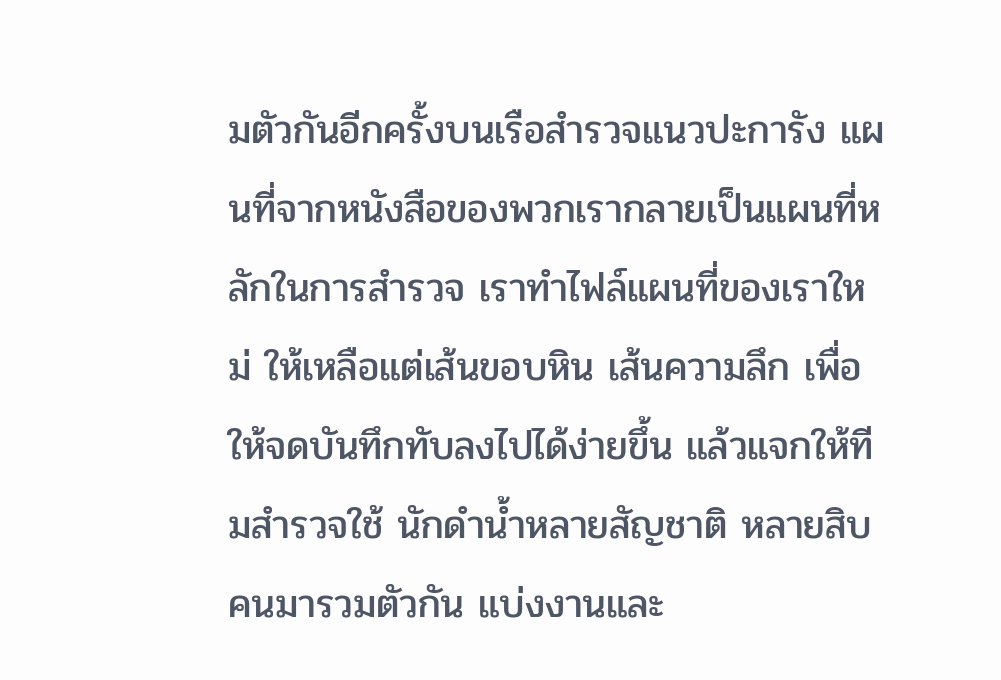มตัวกันอีกครั้งบนเรือสำรวจแนวปะการัง แผนที่จากหนังสือของพวกเรากลายเป็นแผนที่หลักในการสำรวจ เราทำไฟล์แผนที่ของเราใหม่ ให้เหลือแต่เส้นขอบหิน เส้นความลึก เพื่อให้จดบันทึกทับลงไปได้ง่ายขึ้น แล้วแจกให้ทีมสำรวจใช้ นักดำน้ำหลายสัญชาติ หลายสิบคนมารวมตัวกัน แบ่งงานและ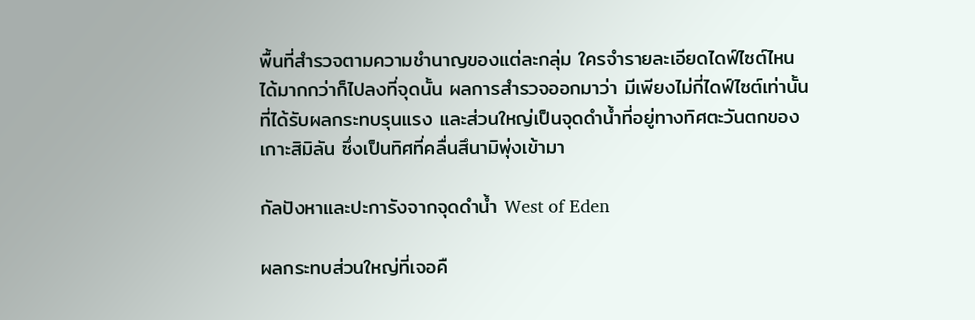พื้นที่สำรวจตามความชำนาญของแต่ละกลุ่ม ใครจำรายละเอียดไดฟ์ไซต์ไหนได้มากกว่าก็ไปลงที่จุดนั้น ผลการสำรวจออกมาว่า มีเพียงไม่กี่ไดฟ์ไซต์เท่านั้นที่ได้รับผลกระทบรุนแรง และส่วนใหญ่เป็นจุดดำน้ำที่อยู่ทางทิศตะวันตกของเกาะสิมิลัน ซึ่งเป็นทิศที่คลื่นสึนามิพุ่งเข้ามา

กัลปังหาและปะการังจากจุดดำน้ำ West of Eden

ผลกระทบส่วนใหญ่ที่เจอคื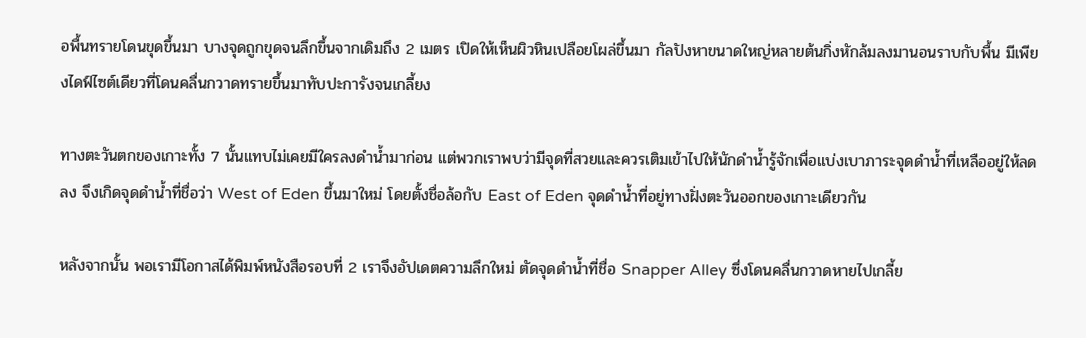อพื้นทรายโดนขุดขึ้นมา บางจุดถูกขุดจนลึกขึ้นจากเดิมถึง 2 เมตร เปิดให้เห็นผิวหินเปลือยโผล่ขึ้นมา กัลปังหาขนาดใหญ่หลายต้นกิ่งหักล้มลงมานอนราบกับพื้น มีเพียงไดฟ์ไซต์เดียวที่โดนคลื่นกวาดทรายขึ้นมาทับปะการังจนเกลี้ยง

ทางตะวันตกของเกาะทั้ง 7 นั้นแทบไม่เคยมีใครลงดำน้ำมาก่อน แต่พวกเราพบว่ามีจุดที่สวยและควรเติมเข้าไปให้นักดำน้ำรู้จักเพื่อแบ่งเบาภาระจุดดำน้ำที่เหลืออยู่ให้ลดลง จึงเกิดจุดดำน้ำที่ชื่อว่า West of Eden ขึ้นมาใหม่ โดยตั้งชื่อล้อกับ East of Eden จุดดำน้ำที่อยู่ทางฝั่งตะวันออกของเกาะเดียวกัน

หลังจากนั้น พอเรามีโอกาสได้พิมพ์หนังสือรอบที่ 2 เราจึงอัปเดตความลึกใหม่ ตัดจุดดำน้ำที่ชื่อ Snapper Alley ซึ่งโดนคลื่นกวาดหายไปเกลี้ย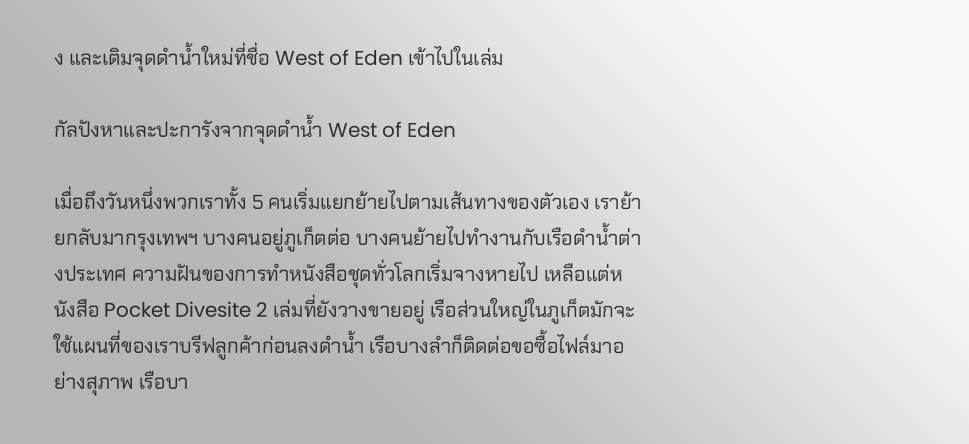ง และเติมจุดดำน้ำใหม่ที่ชื่อ West of Eden เข้าไปในเล่ม

กัลปังหาและปะการังจากจุดดำน้ำ West of Eden

เมื่อถึงวันหนึ่งพวกเราทั้ง 5 คนเริ่มแยกย้ายไปตามเส้นทางของตัวเอง เราย้ายกลับมากรุงเทพฯ บางคนอยู่ภูเก็ตต่อ บางคนย้ายไปทำงานกับเรือดำน้ำต่างประเทศ ความฝันของการทำหนังสือชุดทั่วโลกเริ่มจางหายไป เหลือแต่หนังสือ Pocket Divesite 2 เล่มที่ยังวางขายอยู่ เรือส่วนใหญ่ในภูเก็ตมักจะใช้แผนที่ของเราบรีฟลูกค้าก่อนลงดำน้ำ เรือบางลำก็ติดต่อขอซื้อไฟล์มาอย่างสุภาพ เรือบา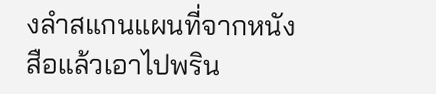งลำสแกนแผนที่จากหนังสือแล้วเอาไปพริน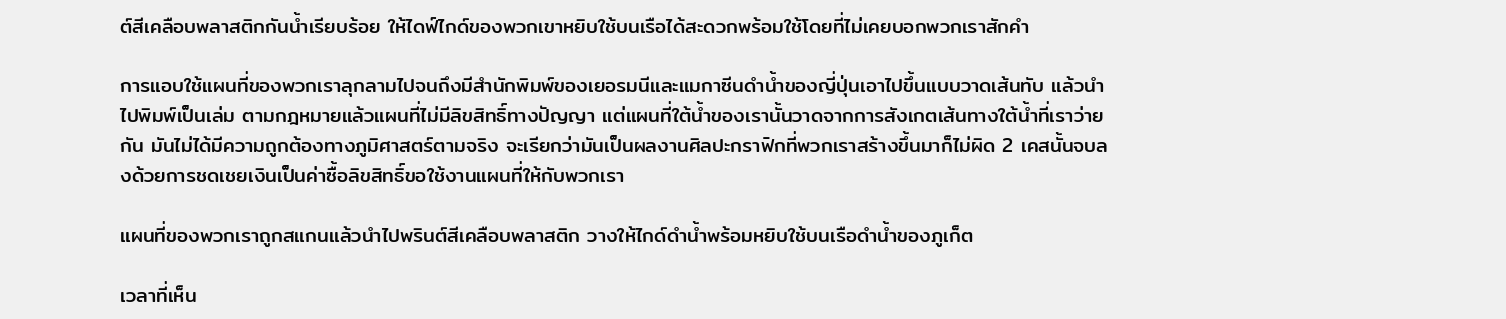ต์สีเคลือบพลาสติกกันน้ำเรียบร้อย ให้ไดฟ์ไกด์ของพวกเขาหยิบใช้บนเรือได้สะดวกพร้อมใช้โดยที่ไม่เคยบอกพวกเราสักคำ

การแอบใช้แผนที่ของพวกเราลุกลามไปจนถึงมีสำนักพิมพ์ของเยอรมนีและแมกาซีนดำน้ำของญี่ปุ่นเอาไปขึ้นแบบวาดเส้นทับ แล้วนำไปพิมพ์เป็นเล่ม ตามกฎหมายแล้วแผนที่ไม่มีลิขสิทธิ์ทางปัญญา แต่แผนที่ใต้น้ำของเรานั้นวาดจากการสังเกตเส้นทางใต้น้ำที่เราว่ายกัน มันไม่ได้มีความถูกต้องทางภูมิศาสตร์ตามจริง จะเรียกว่ามันเป็นผลงานศิลปะกราฟิกที่พวกเราสร้างขึ้นมาก็ไม่ผิด 2 เคสนั้นจบลงด้วยการชดเชยเงินเป็นค่าซื้อลิขสิทธิ์ขอใช้งานแผนที่ให้กับพวกเรา

แผนที่ของพวกเราถูกสแกนแล้วนำไปพรินต์สีเคลือบพลาสติก วางให้ไกด์ดำน้ำพร้อมหยิบใช้บนเรือดำน้ำของภูเก็ต

เวลาที่เห็น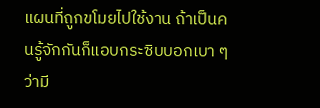แผนที่ถูกขโมยไปใช้งาน ถ้าเป็นคนรู้จักกันก็แอบกระซิบบอกเบา ๆ ว่ามี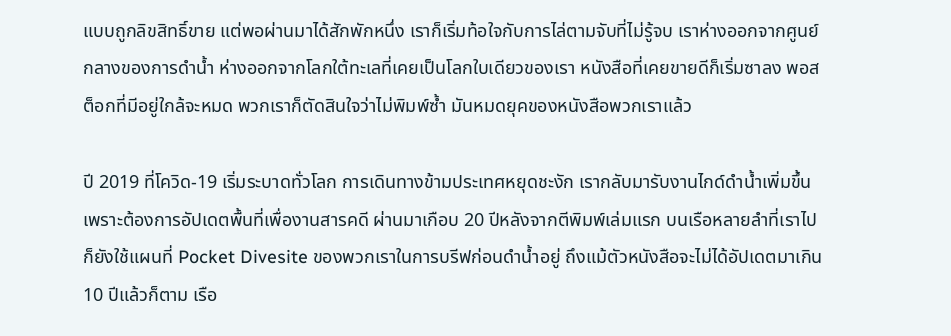แบบถูกลิขสิทธิ์ขาย แต่พอผ่านมาได้สักพักหนึ่ง เราก็เริ่มท้อใจกับการไล่ตามจับที่ไม่รู้จบ เราห่างออกจากศูนย์กลางของการดำน้ำ ห่างออกจากโลกใต้ทะเลที่เคยเป็นโลกใบเดียวของเรา หนังสือที่เคยขายดีก็เริ่มซาลง พอสต็อกที่มีอยู่ใกล้จะหมด พวกเราก็ตัดสินใจว่าไม่พิมพ์ซ้ำ มันหมดยุคของหนังสือพวกเราแล้ว

ปี 2019 ที่โควิด-19 เริ่มระบาดทั่วโลก การเดินทางข้ามประเทศหยุดชะงัก เรากลับมารับงานไกด์ดำน้ำเพิ่มขึ้น เพราะต้องการอัปเดตพื้นที่เพื่องานสารคดี ผ่านมาเกือบ 20 ปีหลังจากตีพิมพ์เล่มแรก บนเรือหลายลำที่เราไปก็ยังใช้แผนที่ Pocket Divesite ของพวกเราในการบรีฟก่อนดำน้ำอยู่ ถึงแม้ตัวหนังสือจะไม่ได้อัปเดตมาเกิน 10 ปีแล้วก็ตาม เรือ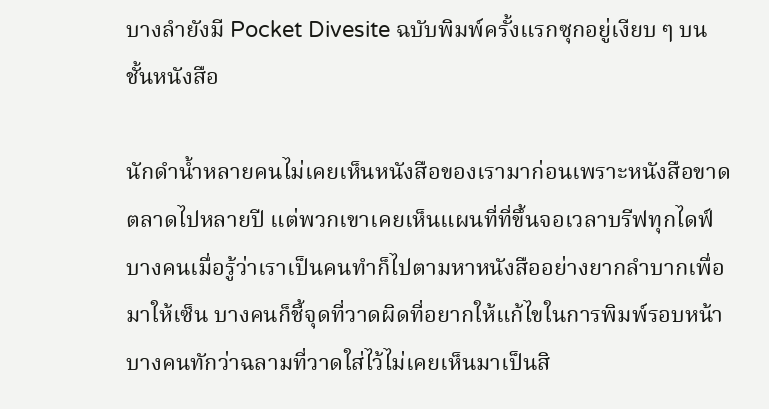บางลำยังมี Pocket Divesite ฉบับพิมพ์ครั้งแรกซุกอยู่เงียบ ๆ บนชั้นหนังสือ

นักดำน้ำหลายคนไม่เคยเห็นหนังสือของเรามาก่อนเพราะหนังสือขาดตลาดไปหลายปี แต่พวกเขาเคยเห็นแผนที่ที่ขึ้นจอเวลาบรีฟทุกไดฟ์ บางคนเมื่อรู้ว่าเราเป็นคนทำก็ไปตามหาหนังสืออย่างยากลำบากเพื่อมาให้เซ็น บางคนก็ชี้จุดที่วาดผิดที่อยากให้แก้ไขในการพิมพ์รอบหน้า บางคนทักว่าฉลามที่วาดใส่ไว้ไม่เคยเห็นมาเป็นสิ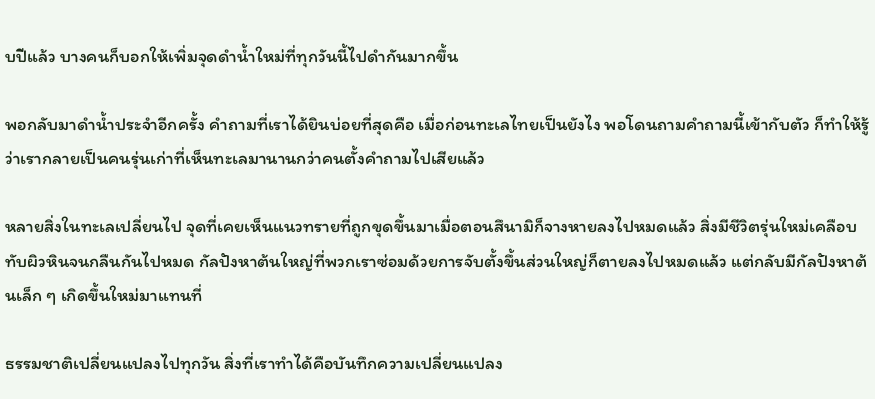บปีแล้ว บางคนก็บอกให้เพิ่มจุดดำน้ำใหม่ที่ทุกวันนี้ไปดำกันมากขึ้น

พอกลับมาดำน้ำประจำอีกครั้ง คำถามที่เราได้ยินบ่อยที่สุดคือ เมื่อก่อนทะเลไทยเป็นยังไง พอโดนถามคำถามนี้เข้ากับตัว ก็ทำให้รู้ว่าเรากลายเป็นคนรุ่นเก่าที่เห็นทะเลมานานกว่าคนตั้งคำถามไปเสียแล้ว

หลายสิ่งในทะเลเปลี่ยนไป จุดที่เคยเห็นแนวทรายที่ถูกขุดขึ้นมาเมื่อตอนสึนามิก็จางหายลงไปหมดแล้ว สิ่งมีชีวิตรุ่นใหม่เคลือบทับผิวหินจนกลืนกันไปหมด กัลปังหาต้นใหญ่ที่พวกเราซ่อมด้วยการจับตั้งขึ้นส่วนใหญ่ก็ตายลงไปหมดแล้ว แต่กลับมีกัลปังหาต้นเล็ก ๆ เกิดขึ้นใหม่มาแทนที่

ธรรมชาติเปลี่ยนแปลงไปทุกวัน สิ่งที่เราทำได้คือบันทึกความเปลี่ยนแปลง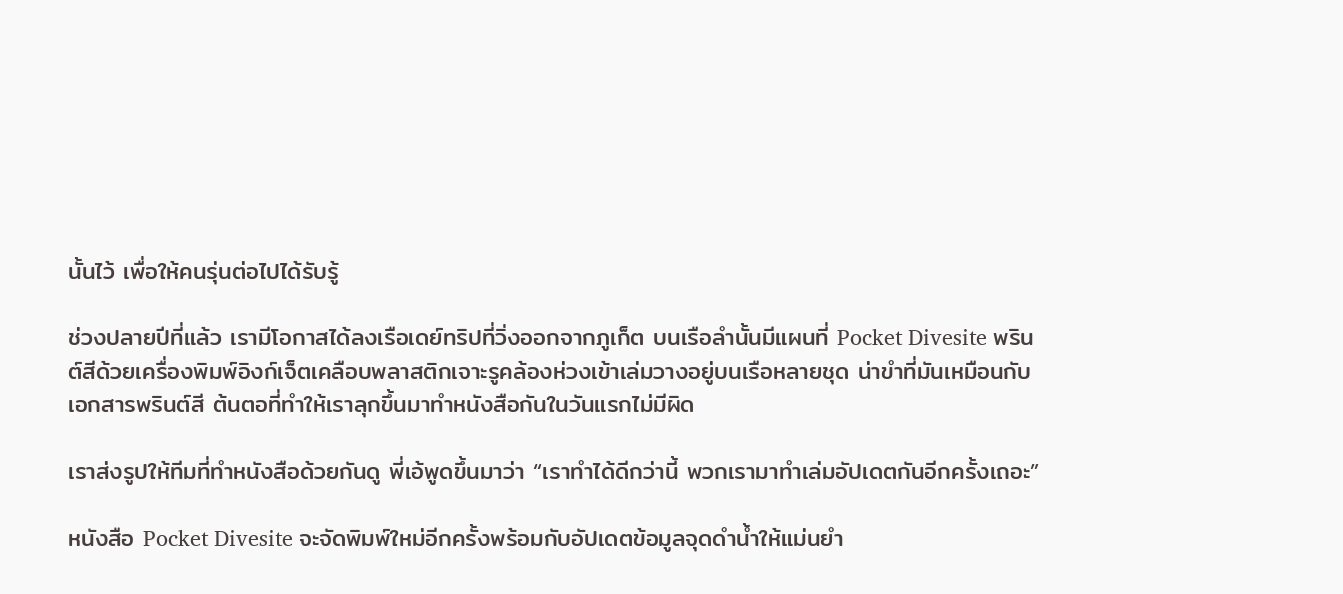นั้นไว้ เพื่อให้คนรุ่นต่อไปได้รับรู้

ช่วงปลายปีที่แล้ว เรามีโอกาสได้ลงเรือเดย์ทริปที่วิ่งออกจากภูเก็ต บนเรือลำนั้นมีแผนที่ Pocket Divesite พรินต์สีด้วยเครื่องพิมพ์อิงก์เจ็ตเคลือบพลาสติกเจาะรูคล้องห่วงเข้าเล่มวางอยู่บนเรือหลายชุด น่าขำที่มันเหมือนกับเอกสารพรินต์สี ต้นตอที่ทำให้เราลุกขึ้นมาทำหนังสือกันในวันแรกไม่มีผิด

เราส่งรูปให้ทีมที่ทำหนังสือด้วยกันดู พี่เอ้พูดขึ้นมาว่า “เราทำได้ดีกว่านี้ พวกเรามาทำเล่มอัปเดตกันอีกครั้งเถอะ”

หนังสือ Pocket Divesite จะจัดพิมพ์ใหม่อีกครั้งพร้อมกับอัปเดตข้อมูลจุดดำน้ำให้แม่นยำ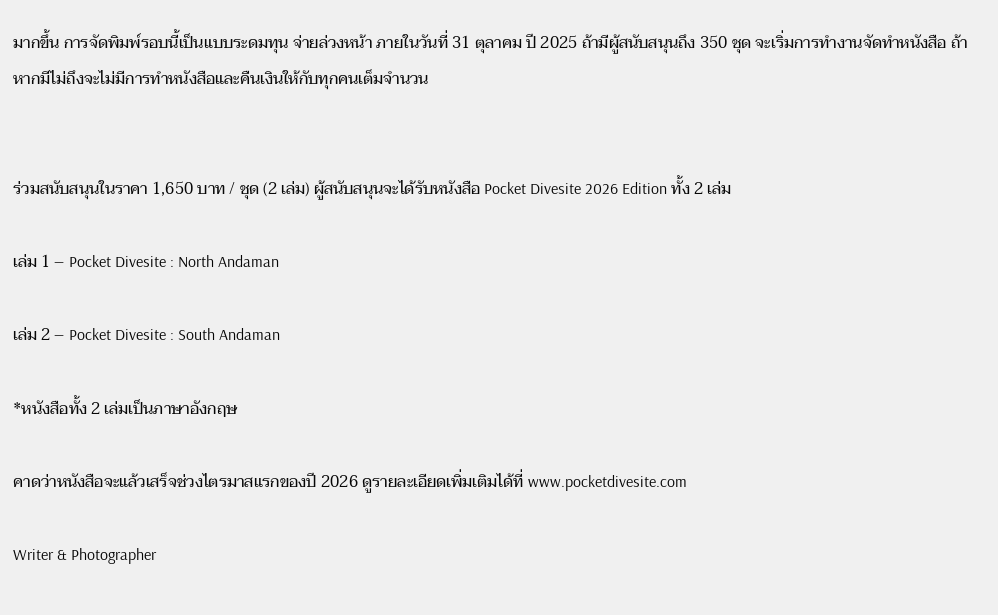มากขึ้น การจัดพิมพ์รอบนี้เป็นแบบระดมทุน จ่ายล่วงหน้า ภายในวันที่ 31 ตุลาคม ปี 2025 ถ้ามีผู้สนับสนุนถึง 350 ชุด จะเริ่มการทำงานจัดทำหนังสือ ถ้าหากมีไม่ถึงจะไม่มีการทำหนังสือและคืนเงินให้กับทุกคนเต็มจำนวน


ร่วมสนับสนุนในราคา 1,650 บาท / ชุด (2 เล่ม) ผู้สนับสนุนจะได้รับหนังสือ Pocket Divesite 2026 Edition ทั้ง 2 เล่ม

เล่ม 1 – Pocket Divesite : North Andaman

เล่ม 2 – Pocket Divesite : South Andaman

*หนังสือทั้ง 2 เล่มเป็นภาษาอังกฤษ

คาดว่าหนังสือจะแล้วเสร็จช่วงไตรมาสแรกของปี 2026 ดูรายละเอียดเพิ่มเติมได้ที่ www.pocketdivesite.com

Writer & Photographer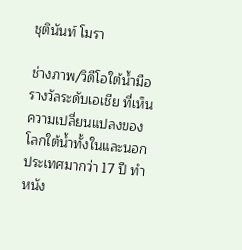ชุตินันท์ โมรา

ช่างภาพ/วิดีโอใต้น้ำมือรางวัลระดับเอเชีย ที่เห็นความเปลี่ยนแปลงของโลกใต้น้ำทั้งในและนอกประเทศมากว่า 17 ปี ทำหนัง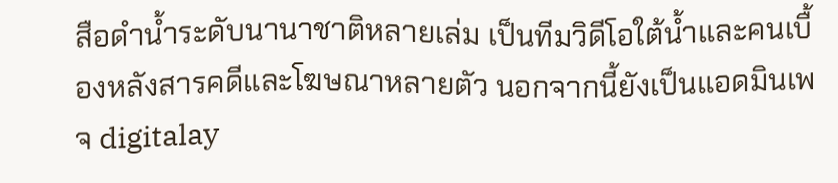สือดำน้ำระดับนานาชาติหลายเล่ม เป็นทีมวิดีโอใต้น้ำและคนเบื้องหลังสารคดีและโฆษณาหลายตัว นอกจากนี้ยังเป็นแอดมินเพจ digitalay